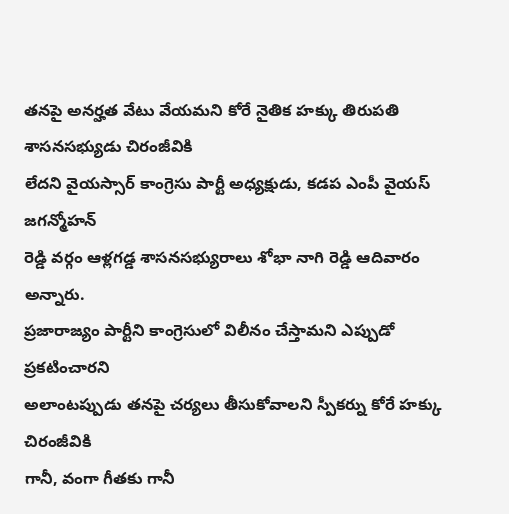తనపై అనర్హత వేటు వేయమని కోరే నైతిక హక్కు తిరుపతి శాసనసభ్యుడు చిరంజీవికి
లేదని వైయస్సార్ కాంగ్రెసు పార్టీ అధ్యక్షుడు, కడప ఎంపీ వైయస్ జగన్మోహన్
రెడ్డి వర్గం ఆళ్లగడ్డ శాసనసభ్యురాలు శోభా నాగి రెడ్డి ఆదివారం అన్నారు.
ప్రజారాజ్యం పార్టీని కాంగ్రెసులో విలీనం చేస్తామని ఎప్పుడో ప్రకటించారని
అలాంటప్పుడు తనపై చర్యలు తీసుకోవాలని స్పీకర్ను కోరే హక్కు చిరంజీవికి
గానీ, వంగా గీతకు గానీ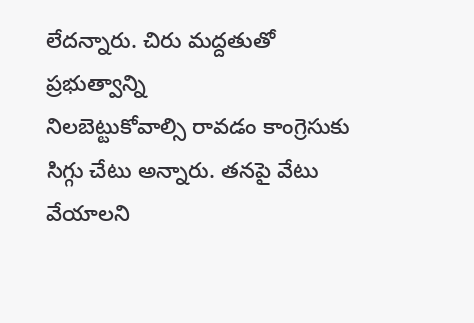లేదన్నారు. చిరు మద్దతుతో ప్రభుత్వాన్ని
నిలబెట్టుకోవాల్సి రావడం కాంగ్రెసుకు సిగ్గు చేటు అన్నారు. తనపై వేటు
వేయాలని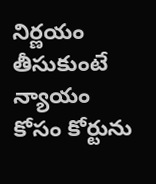నిర్ణయం తీసుకుంటే న్యాయం కోసం కోర్టును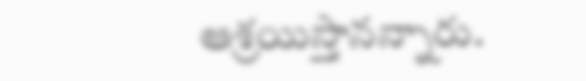ఆశ్రయిస్తానన్నారు.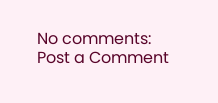No comments:
Post a Comment